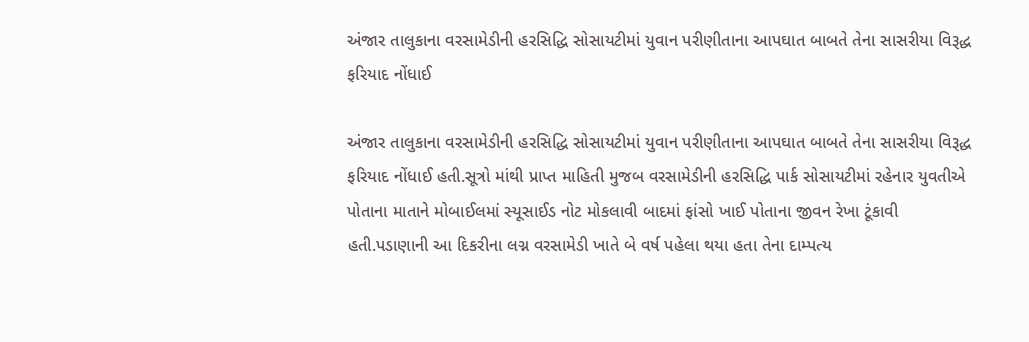અંજાર તાલુકાના વરસામેડીની હરસિદ્ધિ સોસાયટીમાં યુવાન પરીણીતાના આપઘાત બાબતે તેના સાસરીયા વિરૂદ્ધ ફરિયાદ નોંધાઈ

અંજાર તાલુકાના વરસામેડીની હરસિદ્ધિ સોસાયટીમાં યુવાન પરીણીતાના આપઘાત બાબતે તેના સાસરીયા વિરૂદ્ધ ફરિયાદ નોંધાઈ હતી.સૂત્રો માંથી પ્રાપ્ત માહિતી મુજબ વરસામેડીની હરસિદ્ધિ પાર્ક સોસાયટીમાં રહેનાર યુવતીએ પોતાના માતાને મોબાઈલમાં સ્યૂસાઈડ નોટ મોકલાવી બાદમાં ફાંસો ખાઈ પોતાના જીવન રેખા ટૂંકાવી હતી.પડાણાની આ દિકરીના લગ્ન વરસામેડી ખાતે બે વર્ષ પહેલા થયા હતા તેના દામ્પત્ય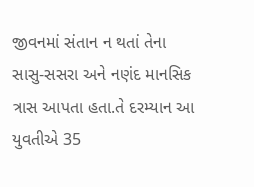જીવનમાં સંતાન ન થતાં તેના સાસુ-સસરા અને નણંદ માનસિક ત્રાસ આપતા હતા.તે દરમ્યાન આ યુવતીએ 35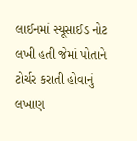લાઈનમાં સ્યૂસાઈડ નોટ લખી હતી જેમાં પોતાને ટોર્ચર કરાતી હોવાનું લખાણ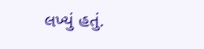લખ્યું હતું.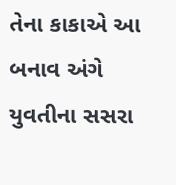તેના કાકાએ આ બનાવ અંગે યુવતીના સસરા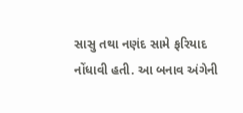સાસુ તથા નણંદ સામે ફરિયાદ નોંધાવી હતી. આ બનાવ અંગેની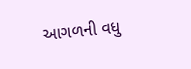આગળની વધુ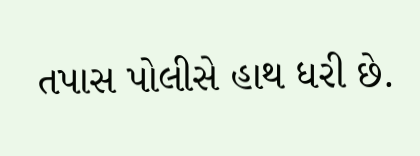તપાસ પોલીસે હાથ ધરી છે.